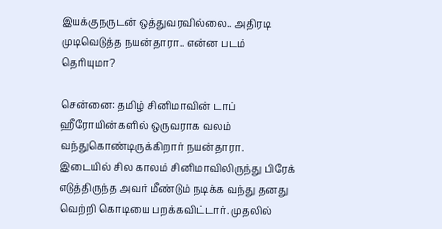இயக்குநருடன் ஒத்துவரவில்லை.. அதிரடி முடிவெடுத்த நயன்தாரா.. என்ன படம் தெரியுமா?

சென்னை: தமிழ் சினிமாவின் டாப் ஹீரோயின்களில் ஒருவராக வலம் வந்துகொண்டிருக்கிறார் நயன்தாரா. இடையில் சில காலம் சினிமாவிலிருந்து பிரேக் எடுத்திருந்த அவர் மீண்டும் நடிக்க வந்து தனது வெற்றி கொடியை பறக்கவிட்டார். முதலில்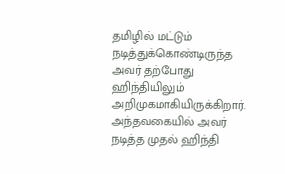தமிழில் மட்டும் நடித்துக்கொண்டிருந்த அவர் தற்போது ஹிந்தியிலும் அறிமுகமாகியிருக்கிறார். அந்தவகையில் அவர் நடித்த முதல் ஹிந்தி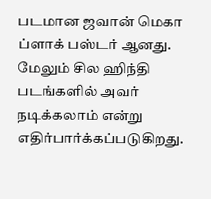படமான ஜவான் மெகா ப்ளாக் பஸ்டர் ஆனது. மேலும் சில ஹிந்தி படங்களில் அவர் நடிக்கலாம் என்று எதிர்பார்க்கப்படுகிறது.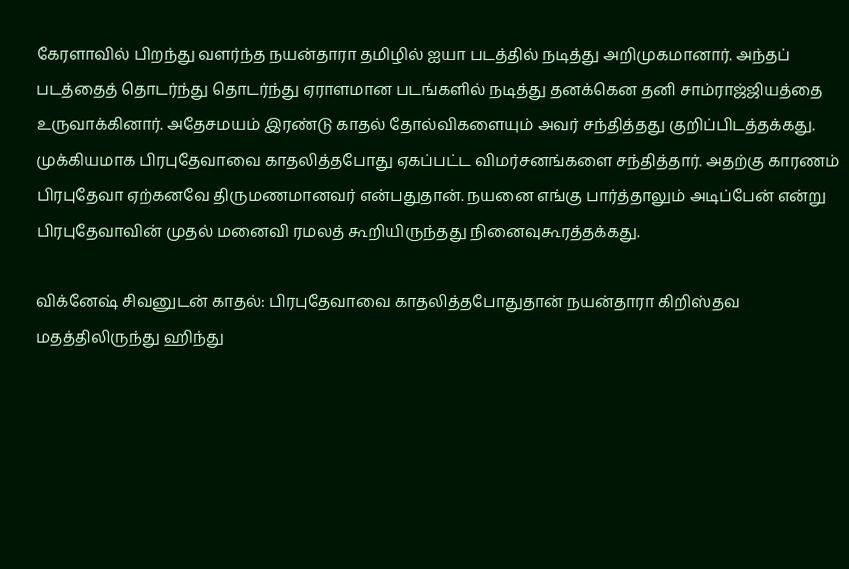கேரளாவில் பிறந்து வளர்ந்த நயன்தாரா தமிழில் ஐயா படத்தில் நடித்து அறிமுகமானார். அந்தப் படத்தைத் தொடர்ந்து தொடர்ந்து ஏராளமான படங்களில் நடித்து தனக்கென தனி சாம்ராஜ்ஜியத்தை உருவாக்கினார். அதேசமயம் இரண்டு காதல் தோல்விகளையும் அவர் சந்தித்தது குறிப்பிடத்தக்கது. முக்கியமாக பிரபுதேவாவை காதலித்தபோது ஏகப்பட்ட விமர்சனங்களை சந்தித்தார். அதற்கு காரணம் பிரபுதேவா ஏற்கனவே திருமணமானவர் என்பதுதான். நயனை எங்கு பார்த்தாலும் அடிப்பேன் என்று பிரபுதேவாவின் முதல் மனைவி ரமலத் கூறியிருந்தது நினைவுகூரத்தக்கது.

விக்னேஷ் சிவனுடன் காதல்: பிரபுதேவாவை காதலித்தபோதுதான் நயன்தாரா கிறிஸ்தவ மதத்திலிருந்து ஹிந்து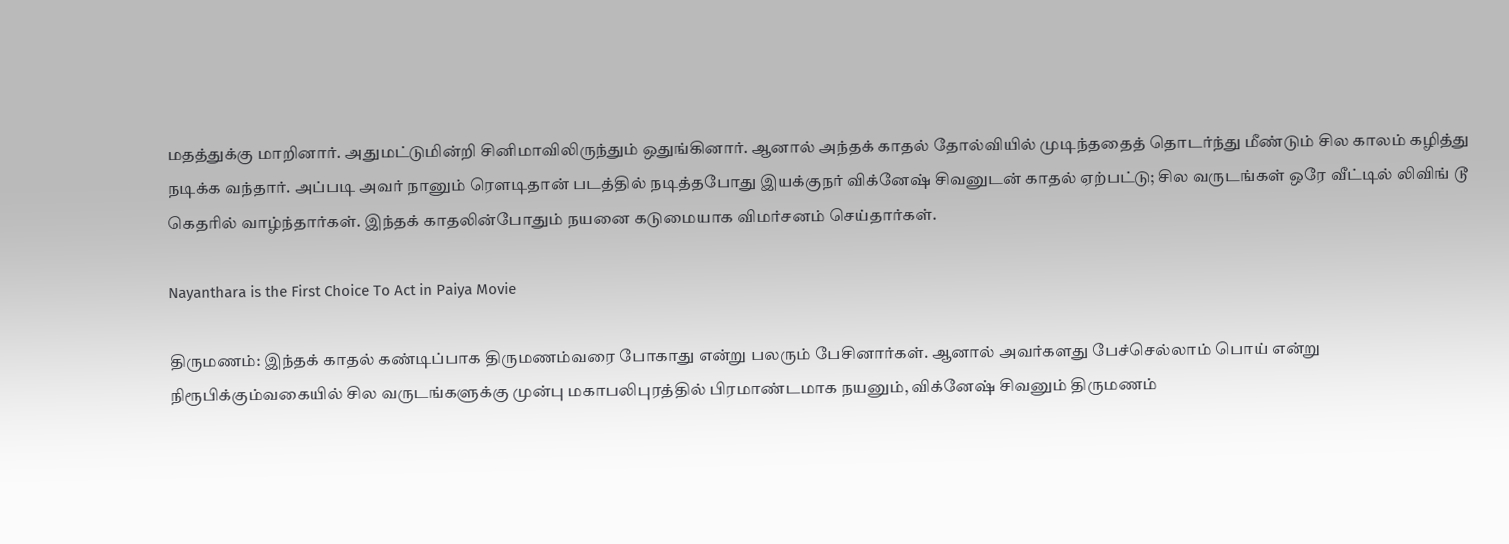மதத்துக்கு மாறினார். அதுமட்டுமின்றி சினிமாவிலிருந்தும் ஒதுங்கினார். ஆனால் அந்தக் காதல் தோல்வியில் முடிந்ததைத் தொடர்ந்து மீண்டும் சில காலம் கழித்து நடிக்க வந்தார். அப்படி அவர் நானும் ரௌடிதான் படத்தில் நடித்தபோது இயக்குநர் விக்னேஷ் சிவனுடன் காதல் ஏற்பட்டு; சில வருடங்கள் ஒரே வீட்டில் லிவிங் டூ கெதரில் வாழ்ந்தார்கள். இந்தக் காதலின்போதும் நயனை கடுமையாக விமர்சனம் செய்தார்கள்.

Nayanthara is the First Choice To Act in Paiya Movie

திருமணம்: இந்தக் காதல் கண்டிப்பாக திருமணம்வரை போகாது என்று பலரும் பேசினார்கள். ஆனால் அவர்களது பேச்செல்லாம் பொய் என்று நிரூபிக்கும்வகையில் சில வருடங்களுக்கு முன்பு மகாபலிபுரத்தில் பிரமாண்டமாக நயனும், விக்னேஷ் சிவனும் திருமணம்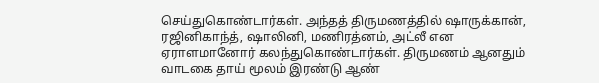செய்துகொண்டார்கள். அந்தத் திருமணத்தில் ஷாருக்கான், ரஜினிகாந்த், ஷாலினி, மணிரத்னம், அட்லீ என ஏராளமானோர் கலந்துகொண்டார்கள். திருமணம் ஆனதும் வாடகை தாய் மூலம் இரண்டு ஆண்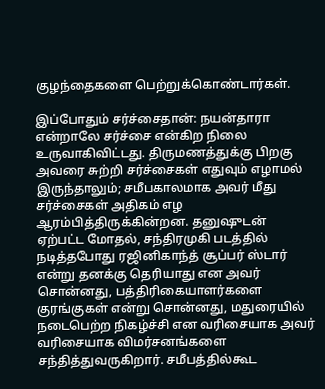குழந்தைகளை பெற்றுக்கொண்டார்கள்.

இப்போதும் சர்ச்சைதான்: நயன்தாரா என்றாலே சர்ச்சை என்கிற நிலை உருவாகிவிட்டது. திருமணத்துக்கு பிறகு அவரை சுற்றி சர்ச்சைகள் எதுவும் எழாமல் இருந்தாலும்; சமீபகாலமாக அவர் மீது சர்ச்சைகள் அதிகம் எழ ஆரம்பித்திருக்கின்றன. தனுஷுடன் ஏற்பட்ட மோதல், சந்திரமுகி படத்தில் நடித்தபோது ரஜினிகாந்த் சூப்பர் ஸ்டார் என்று தனக்கு தெரியாது என அவர் சொன்னது, பத்திரிகையாளர்களை குரங்குகள் என்று சொன்னது, மதுரையில் நடைபெற்ற நிகழ்ச்சி என வரிசையாக அவர் வரிசையாக விமர்சனங்களை சந்தித்துவருகிறார். சமீபத்தில்கூட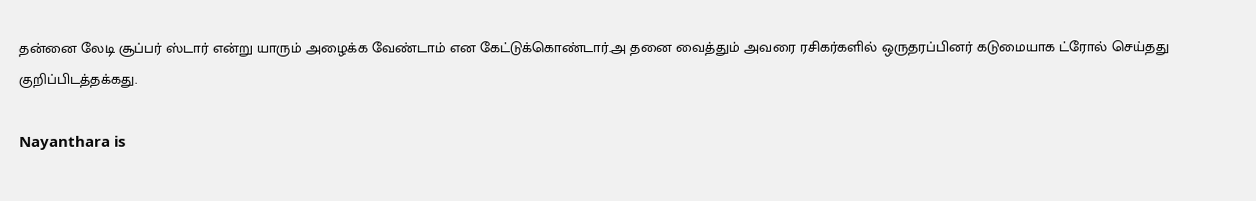தன்னை லேடி சூப்பர் ஸ்டார் என்று யாரும் அழைக்க வேண்டாம் என கேட்டுக்கொண்டார்.அ தனை வைத்தும் அவரை ரசிகர்களில் ஒருதரப்பினர் கடுமையாக ட்ரோல் செய்தது குறிப்பிடத்தக்கது.

Nayanthara is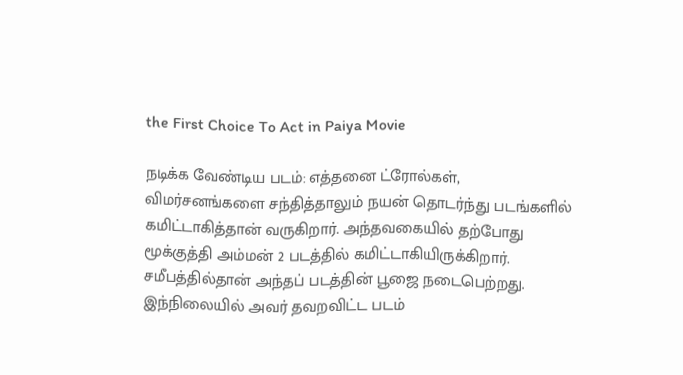the First Choice To Act in Paiya Movie

நடிக்க வேண்டிய படம்: எத்தனை ட்ரோல்கள், விமர்சனங்களை சந்தித்தாலும் நயன் தொடர்ந்து படங்களில் கமிட்டாகித்தான் வருகிறார். அந்தவகையில் தற்போது மூக்குத்தி அம்மன் 2 படத்தில் கமிட்டாகியிருக்கிறார். சமீபத்தில்தான் அந்தப் படத்தின் பூஜை நடைபெற்றது. இந்நிலையில் அவர் தவறவிட்ட படம்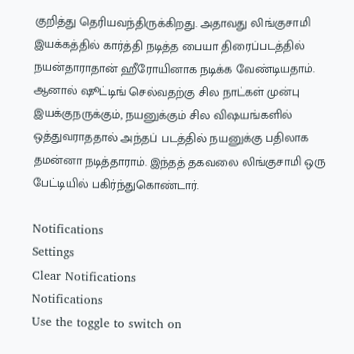குறித்து தெரியவந்திருக்கிறது. அதாவது லிங்குசாமி இயக்கத்தில் கார்த்தி நடித்த பையா திரைப்படத்தில் நயன்தாராதான் ஹீரோயினாக நடிக்க வேண்டியதாம். ஆனால் ஷூட்டிங் செல்வதற்கு சில நாட்கள் முன்பு இயக்குநருக்கும், நயனுக்கும் சில விஷயங்களில் ஒத்துவராததால் அந்தப் படத்தில் நயனுக்கு பதிலாக தமன்னா நடித்தாராம். இந்தத் தகவலை லிங்குசாமி ஒரு பேட்டியில் பகிர்ந்துகொண்டார்.

Notifications
Settings
Clear Notifications
Notifications
Use the toggle to switch on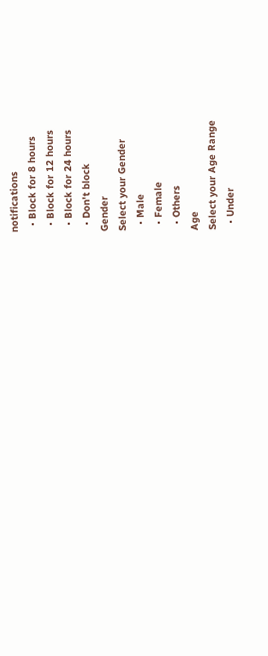notifications
  • Block for 8 hours
  • Block for 12 hours
  • Block for 24 hours
  • Don't block
Gender
Select your Gender
  • Male
  • Female
  • Others
Age
Select your Age Range
  • Under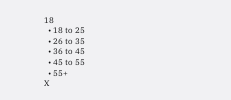18
  • 18 to 25
  • 26 to 35
  • 36 to 45
  • 45 to 55
  • 55+
X